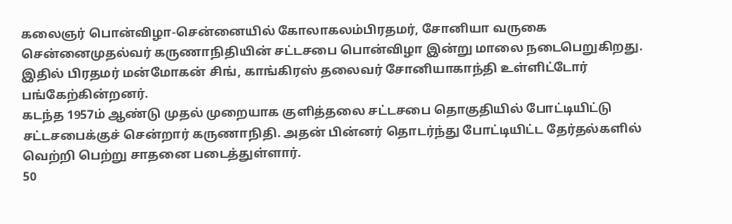கலைஞர் பொன்விழா-சென்னையில் கோலாகலம்பிரதமர், சோனியா வருகை
சென்னைமுதல்வர் கருணாநிதியின் சட்டசபை பொன்விழா இன்று மாலை நடைபெறுகிறது. இதில் பிரதமர் மன்மோகன் சிங், காங்கிரஸ் தலைவர் சோனியாகாந்தி உள்ளிட்டோர் பங்கேற்கின்றனர்.
கடந்த 1957ம் ஆண்டு முதல் முறையாக குளித்தலை சட்டசபை தொகுதியில் போட்டியிட்டு சட்டசபைக்குச் சென்றார் கருணாநிதி. அதன் பின்னர் தொடர்ந்து போட்டியிட்ட தேர்தல்களில் வெற்றி பெற்று சாதனை படைத்துள்ளார்.
50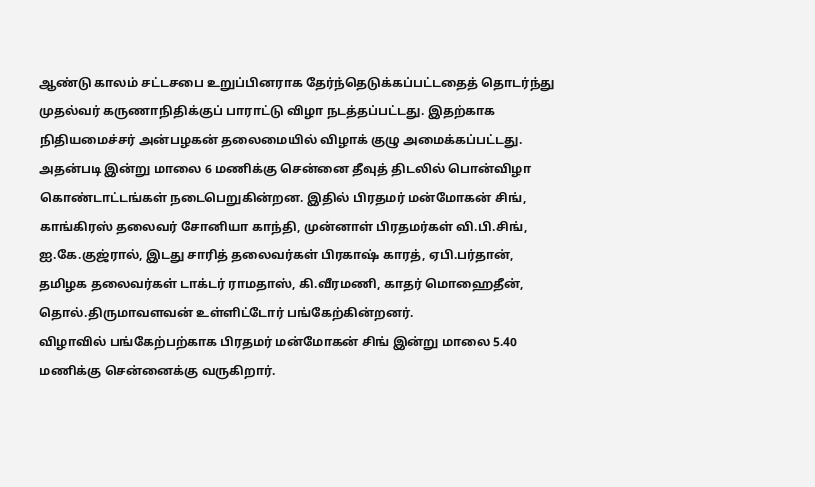ஆண்டு காலம் சட்டசபை உறுப்பினராக தேர்ந்தெடுக்கப்பட்டதைத் தொடர்ந்து முதல்வர் கருணாநிதிக்குப் பாராட்டு விழா நடத்தப்பட்டது. இதற்காக நிதியமைச்சர் அன்பழகன் தலைமையில் விழாக் குழு அமைக்கப்பட்டது.
அதன்படி இன்று மாலை 6 மணிக்கு சென்னை தீவுத் திடலில் பொன்விழா கொண்டாட்டங்கள் நடைபெறுகின்றன. இதில் பிரதமர் மன்மோகன் சிங், காங்கிரஸ் தலைவர் சோனியா காந்தி, முன்னாள் பிரதமர்கள் வி.பி.சிங், ஐ.கே.குஜ்ரால், இடது சாரித் தலைவர்கள் பிரகாஷ் காரத், ஏபி.பர்தான், தமிழக தலைவர்கள் டாக்டர் ராமதாஸ், கி.வீரமணி, காதர் மொஹைதீன், தொல்.திருமாவளவன் உள்ளிட்டோர் பங்கேற்கின்றனர்.
விழாவில் பங்கேற்பற்காக பிரதமர் மன்மோகன் சிங் இன்று மாலை 5.40 மணிக்கு சென்னைக்கு வருகிறார்.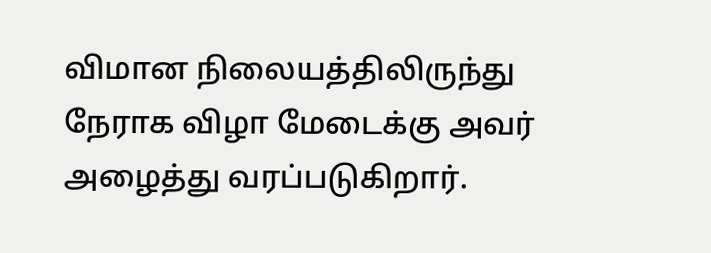விமான நிலையத்திலிருந்து நேராக விழா மேடைக்கு அவர் அழைத்து வரப்படுகிறார்.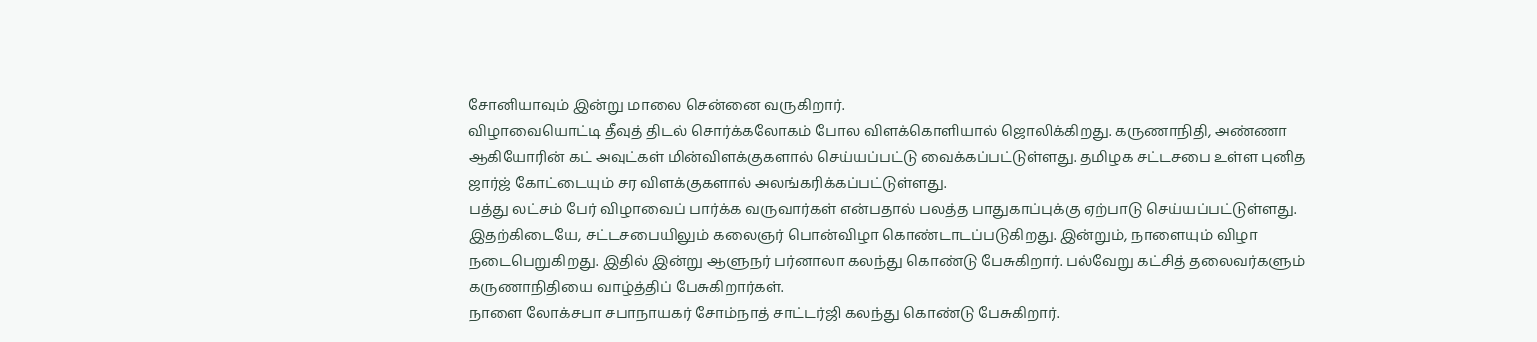சோனியாவும் இன்று மாலை சென்னை வருகிறார்.
விழாவையொட்டி தீவுத் திடல் சொர்க்கலோகம் போல விளக்கொளியால் ஜொலிக்கிறது. கருணாநிதி, அண்ணா ஆகியோரின் கட் அவுட்கள் மின்விளக்குகளால் செய்யப்பட்டு வைக்கப்பட்டுள்ளது. தமிழக சட்டசபை உள்ள புனித ஜார்ஜ் கோட்டையும் சர விளக்குகளால் அலங்கரிக்கப்பட்டுள்ளது.
பத்து லட்சம் பேர் விழாவைப் பார்க்க வருவார்கள் என்பதால் பலத்த பாதுகாப்புக்கு ஏற்பாடு செய்யப்பட்டுள்ளது.
இதற்கிடையே, சட்டசபையிலும் கலைஞர் பொன்விழா கொண்டாடப்படுகிறது. இன்றும், நாளையும் விழா நடைபெறுகிறது. இதில் இன்று ஆளுநர் பர்னாலா கலந்து கொண்டு பேசுகிறார். பல்வேறு கட்சித் தலைவர்களும் கருணாநிதியை வாழ்த்திப் பேசுகிறார்கள்.
நாளை லோக்சபா சபாநாயகர் சோம்நாத் சாட்டர்ஜி கலந்து கொண்டு பேசுகிறார்.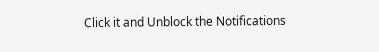Click it and Unblock the Notifications